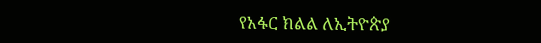የአፋር ክልል ለኢትዮጵያ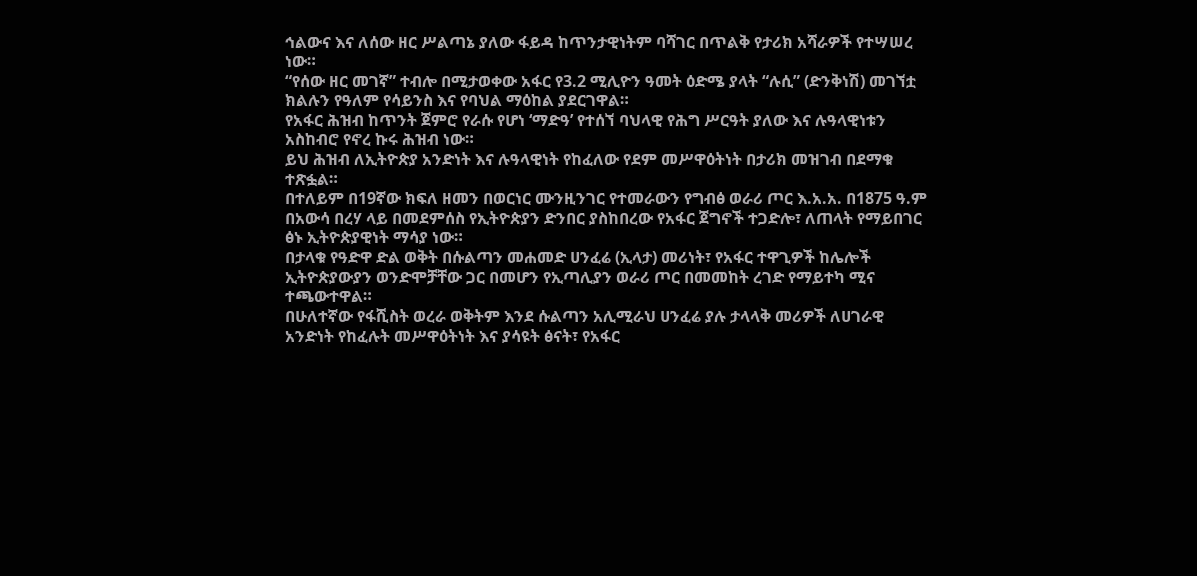ኅልውና እና ለሰው ዘር ሥልጣኔ ያለው ፋይዳ ከጥንታዊነትም ባሻገር በጥልቅ የታሪክ አሻራዎች የተሣሠረ ነው።
“የሰው ዘር መገኛ” ተብሎ በሚታወቀው አፋር የ3.2 ሚሊዮን ዓመት ዕድሜ ያላት “ሉሲ” (ድንቅነሽ) መገኘቷ ክልሉን የዓለም የሳይንስ እና የባህል ማዕከል ያደርገዋል።
የአፋር ሕዝብ ከጥንት ጀምሮ የራሱ የሆነ ‘ማድዓ’ የተሰኘ ባህላዊ የሕግ ሥርዓት ያለው እና ሉዓላዊነቱን አስከብሮ የኖረ ኩሩ ሕዝብ ነው።
ይህ ሕዝብ ለኢትዮጵያ አንድነት እና ሉዓላዊነት የከፈለው የደም መሥዋዕትነት በታሪክ መዝገብ በደማቁ ተጽፏል።
በተለይም በ19ኛው ክፍለ ዘመን በወርነር ሙንዚንገር የተመራውን የግብፅ ወራሪ ጦር እ.አ.አ. በ1875 ዓ.ም በአውሳ በረሃ ላይ በመደምሰስ የኢትዮጵያን ድንበር ያስከበረው የአፋር ጀግኖች ተጋድሎ፣ ለጠላት የማይበገር ፅኑ ኢትዮጵያዊነት ማሳያ ነው።
በታላቁ የዓድዋ ድል ወቅት በሱልጣን መሐመድ ሀንፈሬ (ኢላታ) መሪነት፣ የአፋር ተዋጊዎች ከሌሎች ኢትዮጵያውያን ወንድሞቻቸው ጋር በመሆን የኢጣሊያን ወራሪ ጦር በመመከት ረገድ የማይተካ ሚና ተጫውተዋል።
በሁለተኛው የፋሺስት ወረራ ወቅትም እንደ ሱልጣን አሊሚራህ ሀንፈሬ ያሉ ታላላቅ መሪዎች ለሀገራዊ አንድነት የከፈሉት መሥዋዕትነት እና ያሳዩት ፅናት፣ የአፋር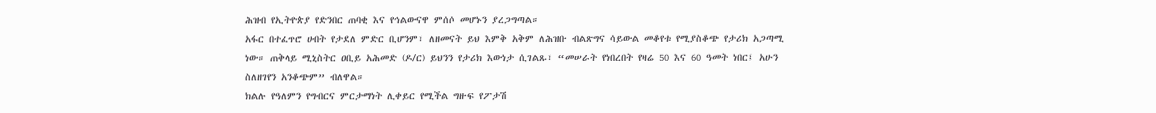ሕዝብ የኢትዮጵያ የድንበር ጠባቂ እና የኅልውናዋ ምሰሶ መሆኑን ያረጋግጣል።
አፋር በተፈጥሮ ሀብት የታደለ ምድር ቢሆንም፣ ለዘመናት ይህ እምቅ አቅም ለሕዝቡ ብልጽግና ሳይውል መቆየቱ የሚያስቆጭ የታሪክ አጋጣሚ ነው። ጠቅላይ ሚኒስትር ዐቢይ አሕመድ (ዶ/ር) ይህንን የታሪክ እውነታ ሲገልጹ፣ “መሠራት የነበረበት የዛሬ 50 እና 60 ዓመት ነበር፤ አሁን ስለዘገየን አንቆጭም” ብለዋል።
ክልሉ የዓለምን የግብርና ምርታማነት ሊቀይር የሚችል ግዙፍ የፖታሽ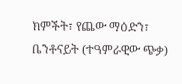ክምችት፣ የጨው ማዕድን፣ ቤንቶናይት (ተዓምራዊው ጭቃ)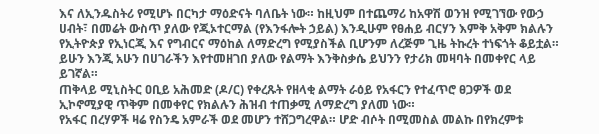እና ለኢንዱስትሪ የሚሆኑ በርካታ ማዕድናት ባለቤት ነው። ከዚህም በተጨማሪ ከአዋሽ ወንዝ የሚገኘው የውኃ ሀብት፣ በመሬት ውስጥ ያለው የጂኦተርማል (የእንፋሎት ኃይል) እንዲሁም የፀሐይ ብርሃን እምቅ አቅም ክልሉን የኢትዮጵያ የኢነርጂ እና የግብርና ማዕከል ለማድረግ የሚያስችል ቢሆንም ለረጅም ጊዜ ትኩረት ተነፍጎት ቆይቷል። ይሁን እንጂ አሁን በሀገራችን እየተመዘገበ ያለው የልማት እንቅስቃሴ ይህንን የታሪክ መዛባት በመቀየር ላይ ይገኛል።
ጠቅላይ ሚኒስትር ዐቢይ አሕመድ (ዶ/ር) የቀረጹት የዘላቂ ልማት ራዕይ የአፋርን የተፈጥሮ ፀጋዎች ወደ ኢኮኖሚያዊ ጥቅም በመቀየር የክልሉን ሕዝብ ተጠቃሚ ለማድረግ ያለመ ነው።
የአፋር በረሃዎች ዛሬ የስንዴ አምራች ወደ መሆን ተሸጋግረዋል። ሆድ ብሶት በሚመስል መልኩ በየክረምቱ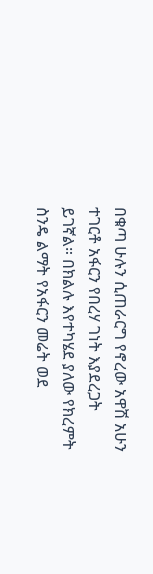በቁጣ ሁሉን ሲጠራርግ የኖረው አዋሽ አሁን ተገርቶ አፋርን የበረሃ ገነት እያደረጋት ይገኛል። በክልሉ እየተካሄደ ያለው የክረምት ስንዴ ልማት የአፋርን መሬት ወደ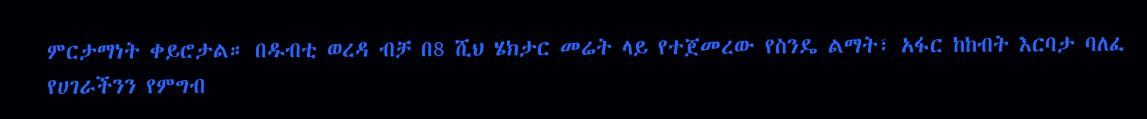ምርታማነት ቀይሮታል። በዱብቲ ወረዳ ብቻ በ8 ሺህ ሄክታር መሬት ላይ የተጀመረው የስንዴ ልማት፣ አፋር ከከብት እርባታ ባለፈ የሀገራችንን የምግብ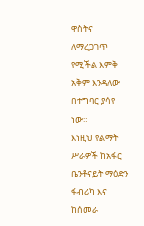ዋስትና ለማረጋገጥ የሚችል እምቅ አቅም እንዳለው በተግባር ያሳየ ነው።
እነዚህ የልማት ሥራዎች ከአፋር ቤንቶናይት ማዕድን ፋብሪካ እና ከሰመራ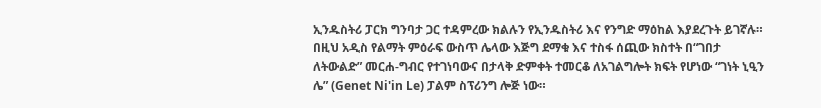ኢንዱስትሪ ፓርክ ግንባታ ጋር ተዳምረው ክልሉን የኢንዱስትሪ እና የንግድ ማዕከል እያደረጉት ይገኛሉ። በዚህ አዲስ የልማት ምዕራፍ ውስጥ ሌላው እጅግ ደማቁ እና ተስፋ ሰጪው ክስተት በ“ገበታ ለትውልድ” መርሐ-ግብር የተገነባውና በታላቅ ድምቀት ተመርቆ ለአገልግሎት ክፍት የሆነው “ገነት ኒዒን ሌ” (Genet Ni'in Le) ፓልም ስፕሪንግ ሎጅ ነው።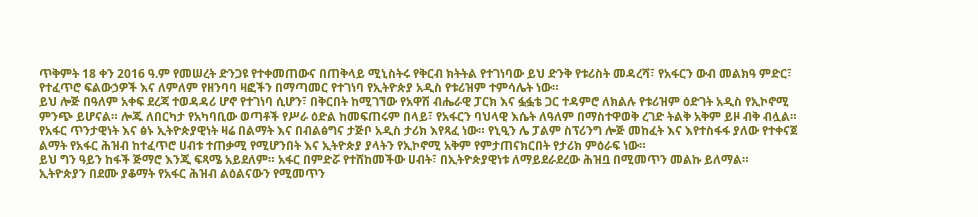ጥቅምት 18 ቀን 2016 ዓ.ም የመሠረት ድንጋዩ የተቀመጠውና በጠቅላይ ሚኒስትሩ የቅርብ ክትትል የተገነባው ይህ ድንቅ የቱሪስት መዳረሻ፣ የአፋርን ውብ መልክዓ ምድር፣ የተፈጥሮ ፍልውኃዎች እና ለምለም የዘንባባ ዛፎችን በማጣመር የተገነባ የኢትዮጵያ አዲስ የቱሪዝም ተምሳሌት ነው።
ይህ ሎጅ በዓለም አቀፍ ደረጃ ተወዳዳሪ ሆኖ የተገነባ ሲሆን፣ በቅርበት ከሚገኘው የአዋሽ ብሔራዊ ፓርክ እና ፏፏቴ ጋር ተዳምሮ ለክልሉ የቱሪዝም ዕድገት አዲስ የኢኮኖሚ ምንጭ ይሆናል። ሎጁ ለበርካታ የአካባቢው ወጣቶች የሥራ ዕድል ከመፍጠሩም በላይ፣ የአፋርን ባህላዊ እሴት ለዓለም በማስተዋወቅ ረገድ ትልቅ አቅም ይዞ ብቅ ብሏል።
የአፋር ጥንታዊነት እና ፅኑ ኢትዮጵያዊነት ዛሬ በልማት እና በብልፅግና ታጅቦ አዲስ ታሪክ እየጻፈ ነው። የኒዒን ሌ ፓልም ስፕሪንግ ሎጅ መከፈት እና እየተስፋፋ ያለው የተቀናጀ ልማት የአፋር ሕዝብ ከተፈጥሮ ሀብቱ ተጠቃሚ የሚሆንበት እና ኢትዮጵያ ያላትን የኢኮኖሚ አቅም የምታጠናክርበት የታሪክ ምዕራፍ ነው።
ይህ ግን ዓይን ከፋች ጅማሮ እንጂ ፍጻሜ አይደለም። አፋር በምድሯ የተሸከመችው ሀብት፣ በኢትዮጵያዊነቱ ለማይደራደረው ሕዝቧ በሚመጥን መልኩ ይለማል።
ኢትዮጵያን በደሙ ያቆማት የአፋር ሕዝብ ልዕልናውን የሚመጥን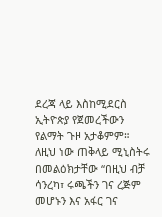ደረጃ ላይ እስከሚደርስ ኢትዮጵያ የጀመረችውን የልማት ጉዞ አታቆምም። ለዚህ ነው ጠቅላይ ሚኒስትሩ በመልዕክታቸው “በዚህ ብቻ ሳንረካ፣ ሩጫችን ገና ረጅም መሆኑን እና አፋር ገና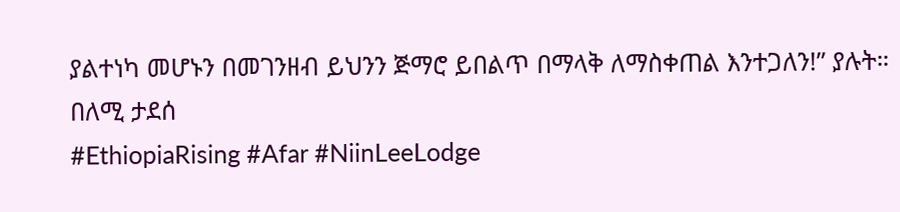ያልተነካ መሆኑን በመገንዘብ ይህንን ጅማሮ ይበልጥ በማላቅ ለማስቀጠል እንተጋለን!” ያሉት።
በለሚ ታደሰ
#EthiopiaRising #Afar #NiinLeeLodge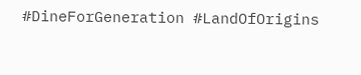#DineForGeneration #LandOfOrigins